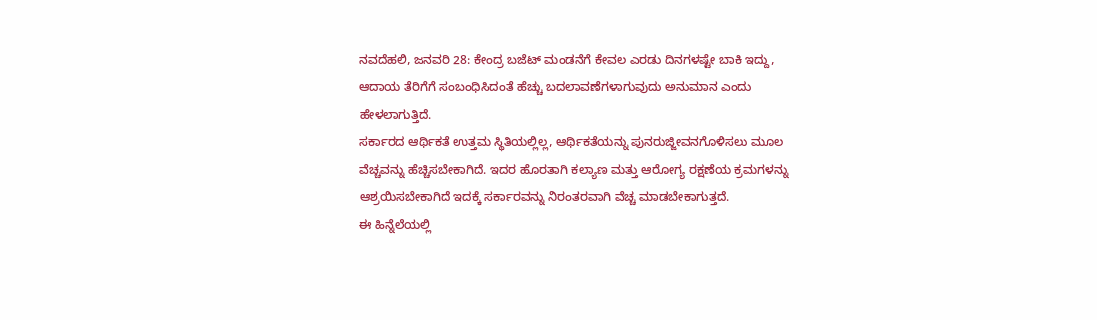ನವದೆಹಲಿ, ಜನವರಿ 28: ಕೇಂದ್ರ ಬಜೆಟ್ ಮಂಡನೆಗೆ ಕೇವಲ ಎರಡು ದಿನಗಳಷ್ಟೇ ಬಾಕಿ ಇದ್ದು, ಆದಾಯ ತೆರಿಗೆಗೆ ಸಂಬಂಧಿಸಿದಂತೆ ಹೆಚ್ಚು ಬದಲಾವಣೆಗಳಾಗುವುದು ಅನುಮಾನ ಎಂದು ಹೇಳಲಾಗುತ್ತಿದೆ.
ಸರ್ಕಾರದ ಆರ್ಥಿಕತೆ ಉತ್ತಮ ಸ್ಥಿತಿಯಲ್ಲಿಲ್ಲ, ಆರ್ಥಿಕತೆಯನ್ನು ಪುನರುಜ್ಜೀವನಗೊಳಿಸಲು ಮೂಲ ವೆಚ್ಚವನ್ನು ಹೆಚ್ಚಿಸಬೇಕಾಗಿದೆ. ಇದರ ಹೊರತಾಗಿ ಕಲ್ಯಾಣ ಮತ್ತು ಆರೋಗ್ಯ ರಕ್ಷಣೆಯ ಕ್ರಮಗಳನ್ನು ಆಶ್ರಯಿಸಬೇಕಾಗಿದೆ ಇದಕ್ಕೆ ಸರ್ಕಾರವನ್ನು ನಿರಂತರವಾಗಿ ವೆಚ್ಚ ಮಾಡಬೇಕಾಗುತ್ತದೆ.
ಈ ಹಿನ್ನೆಲೆಯಲ್ಲಿ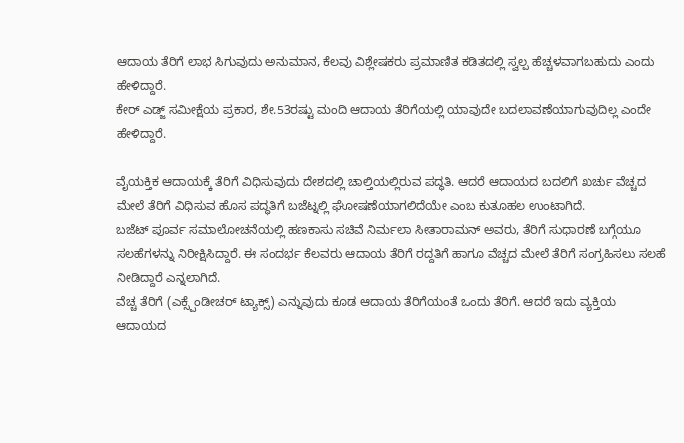ಆದಾಯ ತೆರಿಗೆ ಲಾಭ ಸಿಗುವುದು ಅನುಮಾನ, ಕೆಲವು ವಿಶ್ಲೇಷಕರು ಪ್ರಮಾಣಿತ ಕಡಿತದಲ್ಲಿ ಸ್ವಲ್ಪ ಹೆಚ್ಚಳವಾಗಬಹುದು ಎಂದು ಹೇಳಿದ್ದಾರೆ.
ಕೇರ್ ಎಡ್ಜ್ ಸಮೀಕ್ಷೆಯ ಪ್ರಕಾರ, ಶೇ.53ರಷ್ಟು ಮಂದಿ ಆದಾಯ ತೆರಿಗೆಯಲ್ಲಿ ಯಾವುದೇ ಬದಲಾವಣೆಯಾಗುವುದಿಲ್ಲ ಎಂದೇ ಹೇಳಿದ್ದಾರೆ.

ವೈಯಕ್ತಿಕ ಆದಾಯಕ್ಕೆ ತೆರಿಗೆ ವಿಧಿಸುವುದು ದೇಶದಲ್ಲಿ ಚಾಲ್ತಿಯಲ್ಲಿರುವ ಪದ್ಧತಿ. ಆದರೆ ಆದಾಯದ ಬದಲಿಗೆ ಖರ್ಚು ವೆಚ್ಚದ ಮೇಲೆ ತೆರಿಗೆ ವಿಧಿಸುವ ಹೊಸ ಪದ್ಧತಿಗೆ ಬಜೆಟ್ನಲ್ಲಿ ಘೋಷಣೆಯಾಗಲಿದೆಯೇ ಎಂಬ ಕುತೂಹಲ ಉಂಟಾಗಿದೆ.
ಬಜೆಟ್ ಪೂರ್ವ ಸಮಾಲೋಚನೆಯಲ್ಲಿ ಹಣಕಾಸು ಸಚಿವೆ ನಿರ್ಮಲಾ ಸೀತಾರಾಮನ್ ಅವರು, ತೆರಿಗೆ ಸುಧಾರಣೆ ಬಗ್ಗೆಯೂ ಸಲಹೆಗಳನ್ನು ನಿರೀಕ್ಷಿಸಿದ್ದಾರೆ. ಈ ಸಂದರ್ಭ ಕೆಲವರು ಆದಾಯ ತೆರಿಗೆ ರದ್ದತಿಗೆ ಹಾಗೂ ವೆಚ್ಚದ ಮೇಲೆ ತೆರಿಗೆ ಸಂಗ್ರಹಿಸಲು ಸಲಹೆ ನೀಡಿದ್ದಾರೆ ಎನ್ನಲಾಗಿದೆ.
ವೆಚ್ಚ ತೆರಿಗೆ (ಎಕ್ಸ್ಪೆಂಡೀಚರ್ ಟ್ಯಾಕ್ಸ್) ಎನ್ನುವುದು ಕೂಡ ಆದಾಯ ತೆರಿಗೆಯಂತೆ ಒಂದು ತೆರಿಗೆ. ಆದರೆ ಇದು ವ್ಯಕ್ತಿಯ ಆದಾಯದ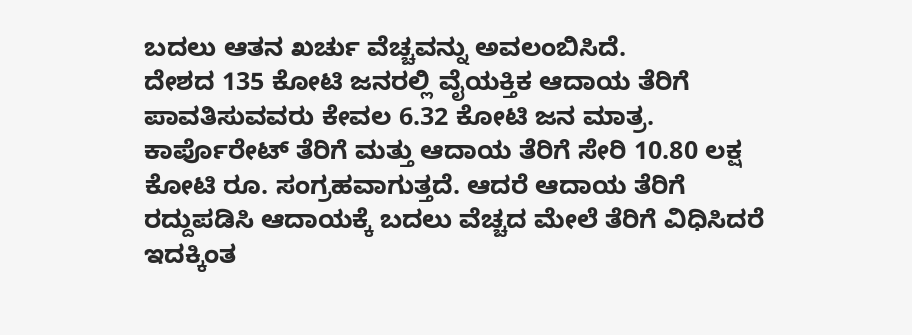ಬದಲು ಆತನ ಖರ್ಚು ವೆಚ್ಚವನ್ನು ಅವಲಂಬಿಸಿದೆ.
ದೇಶದ 135 ಕೋಟಿ ಜನರಲ್ಲಿ ವೈಯಕ್ತಿಕ ಆದಾಯ ತೆರಿಗೆ ಪಾವತಿಸುವವರು ಕೇವಲ 6.32 ಕೋಟಿ ಜನ ಮಾತ್ರ. ಕಾರ್ಪೊರೇಟ್ ತೆರಿಗೆ ಮತ್ತು ಆದಾಯ ತೆರಿಗೆ ಸೇರಿ 10.80 ಲಕ್ಷ ಕೋಟಿ ರೂ. ಸಂಗ್ರಹವಾಗುತ್ತದೆ. ಆದರೆ ಆದಾಯ ತೆರಿಗೆ ರದ್ದುಪಡಿಸಿ ಆದಾಯಕ್ಕೆ ಬದಲು ವೆಚ್ಚದ ಮೇಲೆ ತೆರಿಗೆ ವಿಧಿಸಿದರೆ ಇದಕ್ಕಿಂತ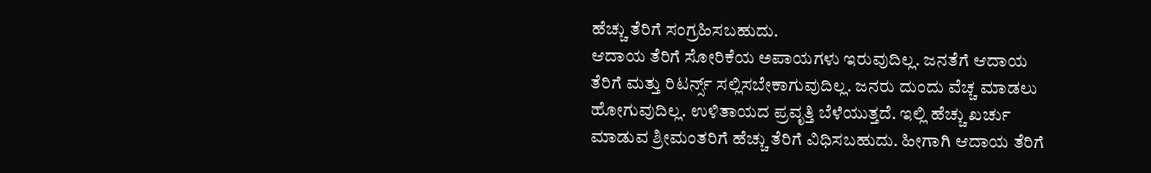ಹೆಚ್ಚು ತೆರಿಗೆ ಸಂಗ್ರಹಿಸಬಹುದು.
ಆದಾಯ ತೆರಿಗೆ ಸೋರಿಕೆಯ ಅಪಾಯಗಳು ಇರುವುದಿಲ್ಲ. ಜನತೆಗೆ ಆದಾಯ ತೆರಿಗೆ ಮತ್ತು ರಿಟರ್ನ್ಸ್ ಸಲ್ಲಿಸಬೇಕಾಗುವುದಿಲ್ಲ. ಜನರು ದುಂದು ವೆಚ್ಚ ಮಾಡಲು ಹೋಗುವುದಿಲ್ಲ. ಉಳಿತಾಯದ ಪ್ರವೃತ್ತಿ ಬೆಳೆಯುತ್ತದೆ. ಇಲ್ಲಿ ಹೆಚ್ಚು ಖರ್ಚು ಮಾಡುವ ಶ್ರೀಮಂತರಿಗೆ ಹೆಚ್ಚು ತೆರಿಗೆ ವಿಧಿಸಬಹುದು. ಹೀಗಾಗಿ ಆದಾಯ ತೆರಿಗೆ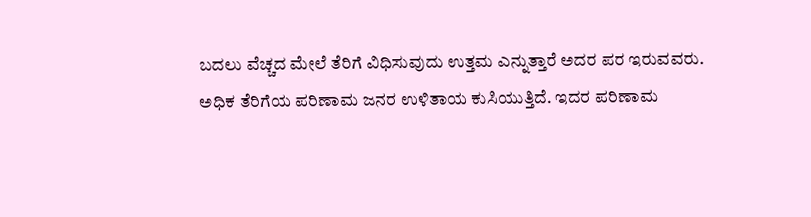ಬದಲು ವೆಚ್ಚದ ಮೇಲೆ ತೆರಿಗೆ ವಿಧಿಸುವುದು ಉತ್ತಮ ಎನ್ನುತ್ತಾರೆ ಅದರ ಪರ ಇರುವವರು.
ಅಧಿಕ ತೆರಿಗೆಯ ಪರಿಣಾಮ ಜನರ ಉಳಿತಾಯ ಕುಸಿಯುತ್ತಿದೆ. ಇದರ ಪರಿಣಾಮ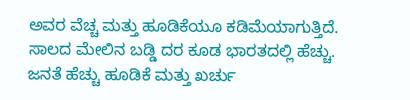ಅವರ ವೆಚ್ಚ ಮತ್ತು ಹೂಡಿಕೆಯೂ ಕಡಿಮೆಯಾಗುತ್ತಿದೆ. ಸಾಲದ ಮೇಲಿನ ಬಡ್ಡಿ ದರ ಕೂಡ ಭಾರತದಲ್ಲಿ ಹೆಚ್ಚು. ಜನತೆ ಹೆಚ್ಚು ಹೂಡಿಕೆ ಮತ್ತು ಖರ್ಚು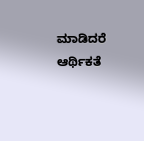ಮಾಡಿದರೆ ಆರ್ಥಿಕತೆ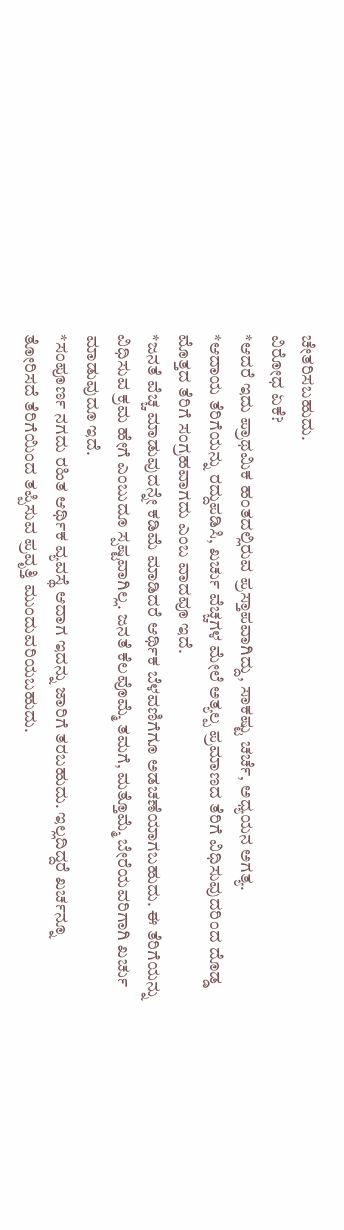ಚೇತರಿಸಬಹುದು.
ವಿರೋಧ ಏಕೆ?
*ಆದರೆ ಇದು ಪ್ರಾಥಮಿಕ ಹಂತದಲ್ಲಿರುವ ಪ್ರಸ್ತಾಪವಾಗಿದ್ದು, ಸಾಕಷ್ಟು ಚರ್ಚೆ, ಅಧ್ಯಯನ ಅಗತ್ಯ.
*ಆದಾಯ ತೆರಿಗೆಯನ್ನು ರದ್ದುಪಡಿಸಿ, ಖರ್ಚು ವೆಚ್ಚಗಳ ಮೇಲೆ ಅತ್ಯಲ್ಪ ಪ್ರಮಾಣದ ತೆರಿಗೆ ವಿಧಿಸುವುದರಿಂದ ದೊಡ್ಡ ಮೊತ್ತದ ತೆರಿಗೆ ಸಂಗ್ರಹವಾಗದು ಎಂಬ ವಾದವೂ ಇದೆ.
*ಜನತೆ ವೆಚ್ಚ ಮಾಡುವುದನ್ನೇ ಕಡಿಮೆ ಮಾಡಿದರೆ ಆರ್ಥಿಕ ಬೆಳವಣಿಗೆಗೂ ಅಡಚಣೆಯಾಗಬಹುದು. ಈ ತೆರಿಗೆಯನ್ನು ವಿಧಿಸುವ ಕ್ರಮ ಹೇಗೆ ಎಂಬುದೂ ಸ್ಪಷ್ಟವಾಗಿಲ್ಲ. ಜನತೆ ಕೆಲವೊಮ್ಮೆ ತಮಗೆ, ಮತ್ತೊಮ್ಮೆ ಬೇರೆಯವರಿಗಾಗಿ ಖರ್ಚು ಮಾಡುವುದೂ ಇದೆ.
*ಸಂಪೂರ್ಣ ನಗದು ರಹಿತ ಆರ್ಥಿಕ ವ್ಯವಸ್ಥೆ ಆದಾಗ ಇದನ್ನು ಜಾರಿಗೆ ತರಬಹುದು. ಇಲ್ಲದಿದ್ದರೆ ಖರ್ಚನ್ನೂ ತೋರಿಸದೆ ತೆರಿಗೆಯಿಂದ ತಪ್ಪಿಸುವ ಪ್ರವೃತ್ತಿ ಮುಂದುವರಿಯಬಹುದು.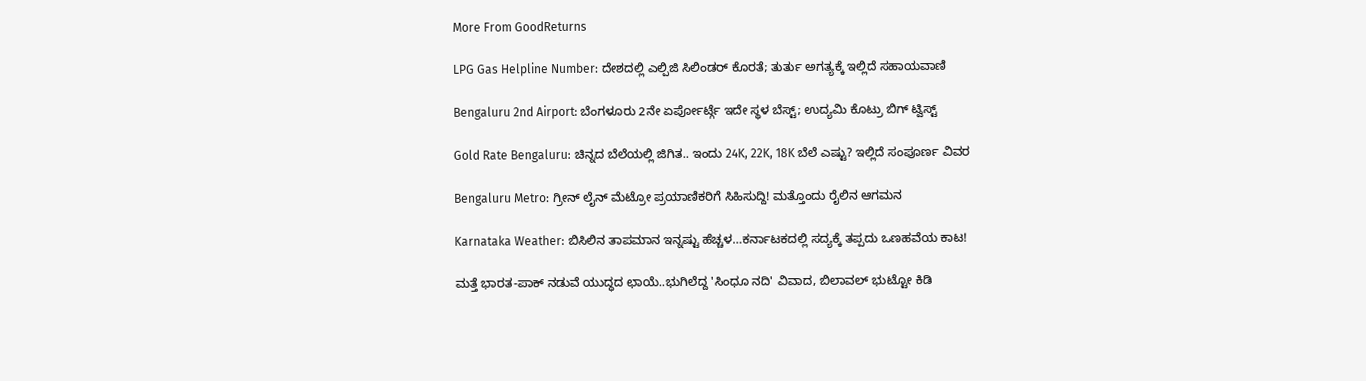More From GoodReturns

LPG Gas Helpline Number: ದೇಶದಲ್ಲಿ ಎಲ್ಪಿಜಿ ಸಿಲಿಂಡರ್ ಕೊರತೆ; ತುರ್ತು ಅಗತ್ಯಕ್ಕೆ ಇಲ್ಲಿದೆ ಸಹಾಯವಾಣಿ

Bengaluru 2nd Airport: ಬೆಂಗಳೂರು 2ನೇ ಏರ್ಪೋರ್ಟ್ಗೆ ಇದೇ ಸ್ಥಳ ಬೆಸ್ಟ್; ಉದ್ಯಮಿ ಕೊಟ್ರು ಬಿಗ್ ಟ್ವಿಸ್ಟ್

Gold Rate Bengaluru: ಚಿನ್ನದ ಬೆಲೆಯಲ್ಲಿ ಜಿಗಿತ.. ಇಂದು 24K, 22K, 18K ಬೆಲೆ ಎಷ್ಟು? ಇಲ್ಲಿದೆ ಸಂಪೂರ್ಣ ವಿವರ

Bengaluru Metro: ಗ್ರೀನ್ ಲೈನ್ ಮೆಟ್ರೋ ಪ್ರಯಾಣಿಕರಿಗೆ ಸಿಹಿಸುದ್ದಿ! ಮತ್ತೊಂದು ರೈಲಿನ ಆಗಮನ

Karnataka Weather: ಬಿಸಿಲಿನ ತಾಪಮಾನ ಇನ್ನಷ್ಟು ಹೆಚ್ಚಳ…ಕರ್ನಾಟಕದಲ್ಲಿ ಸದ್ಯಕ್ಕೆ ತಪ್ಪದು ಒಣಹವೆಯ ಕಾಟ!

ಮತ್ತೆ ಭಾರತ-ಪಾಕ್ ನಡುವೆ ಯುದ್ಧದ ಛಾಯೆ..ಭುಗಿಲೆದ್ದ 'ಸಿಂಧೂ ನದಿ' ವಿವಾದ, ಬಿಲಾವಲ್ ಭುಟ್ಟೋ ಕಿಡಿ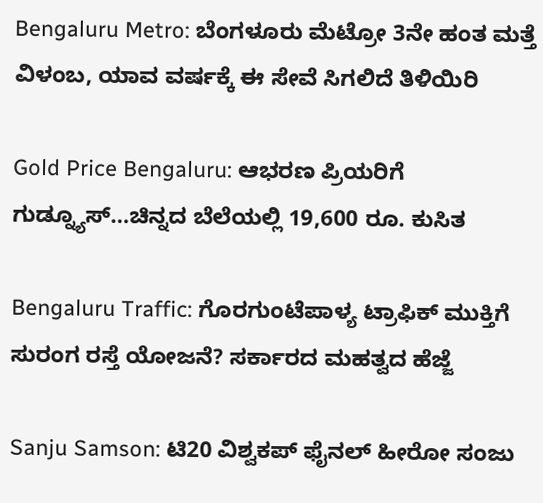Bengaluru Metro: ಬೆಂಗಳೂರು ಮೆಟ್ರೋ 3ನೇ ಹಂತ ಮತ್ತೆ ವಿಳಂಬ, ಯಾವ ವರ್ಷಕ್ಕೆ ಈ ಸೇವೆ ಸಿಗಲಿದೆ ತಿಳಿಯಿರಿ

Gold Price Bengaluru: ಆಭರಣ ಪ್ರಿಯರಿಗೆ ಗುಡ್ನ್ಯೂಸ್…ಚಿನ್ನದ ಬೆಲೆಯಲ್ಲಿ 19,600 ರೂ. ಕುಸಿತ

Bengaluru Traffic: ಗೊರಗುಂಟೆಪಾಳ್ಯ ಟ್ರಾಫಿಕ್ ಮುಕ್ತಿಗೆ ಸುರಂಗ ರಸ್ತೆ ಯೋಜನೆ? ಸರ್ಕಾರದ ಮಹತ್ವದ ಹೆಜ್ಜೆ

Sanju Samson: ಟಿ20 ವಿಶ್ವಕಪ್ ಫೈನಲ್ ಹೀರೋ ಸಂಜು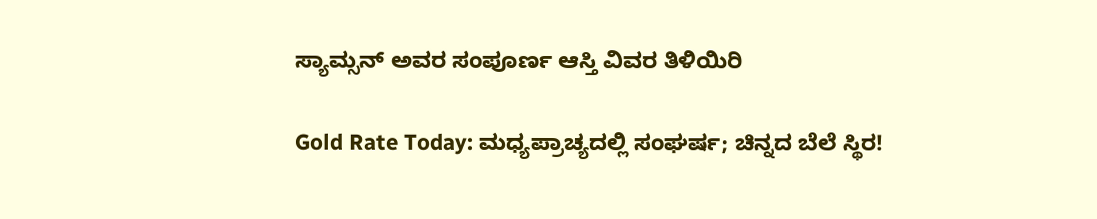ಸ್ಯಾಮ್ಸನ್ ಅವರ ಸಂಪೂರ್ಣ ಆಸ್ತಿ ವಿವರ ತಿಳಿಯಿರಿ

Gold Rate Today: ಮಧ್ಯಪ್ರಾಚ್ಯದಲ್ಲಿ ಸಂಘರ್ಷ; ಚಿನ್ನದ ಬೆಲೆ ಸ್ಥಿರ!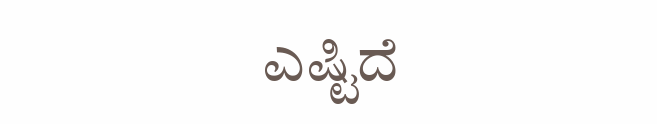ಎಷ್ಟಿದೆ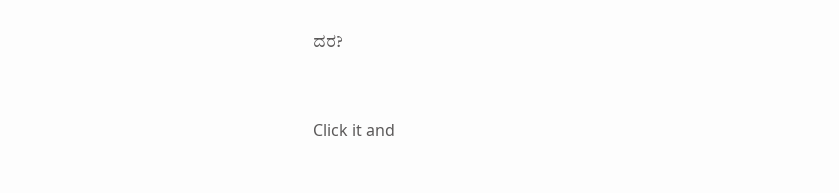ದರ?



Click it and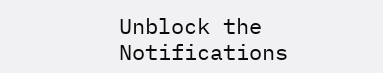Unblock the Notifications